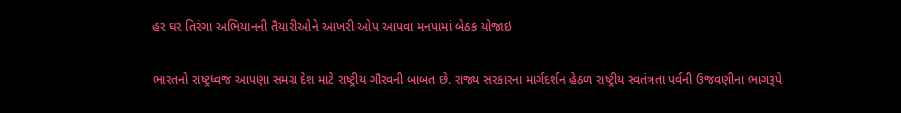હર ઘર તિરંગા અભિયાનની તૈયારીઓને આખરી ઓપ આપવા મનપામાં બેઠક યોજાઇ

ભારતનો રાષ્ટ્રધ્વજ આપણા સમગ્ર દેશ માટે રાષ્ટ્રીય ગૌરવની બાબત છે. રાજ્ય સરકારના માર્ગદર્શન હેઠળ રાષ્ટ્રીય સ્વતંત્રતા પર્વની ઉજવણીના ભાગરૂપે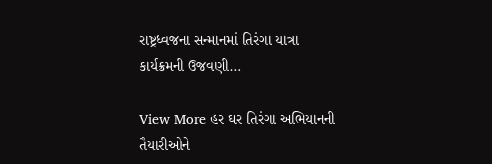રાષ્ટ્રધ્વજના સન્માનમાં તિરંગા યાત્રા કાર્યક્રમની ઉજવણી…

View More હર ઘર તિરંગા અભિયાનની તૈયારીઓને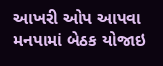આખરી ઓપ આપવા મનપામાં બેઠક યોજાઇ